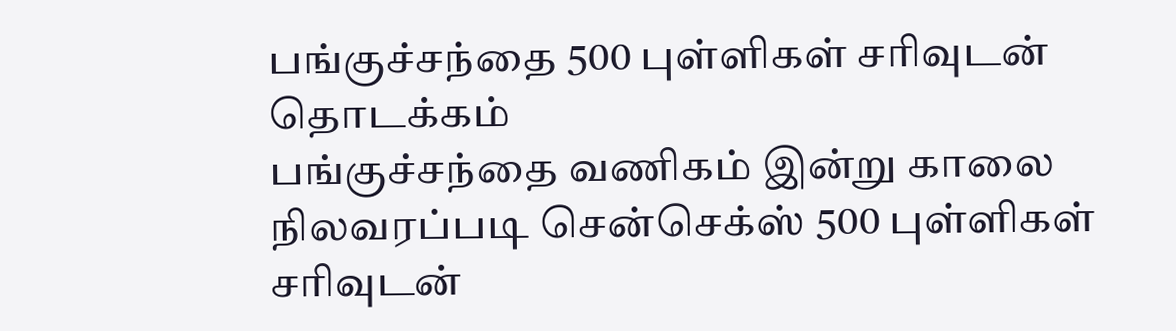பங்குச்சந்தை 500 புள்ளிகள் சரிவுடன் தொடக்கம்
பங்குச்சந்தை வணிகம் இன்று காலை நிலவரப்படி சென்செக்ஸ் 500 புள்ளிகள் சரிவுடன்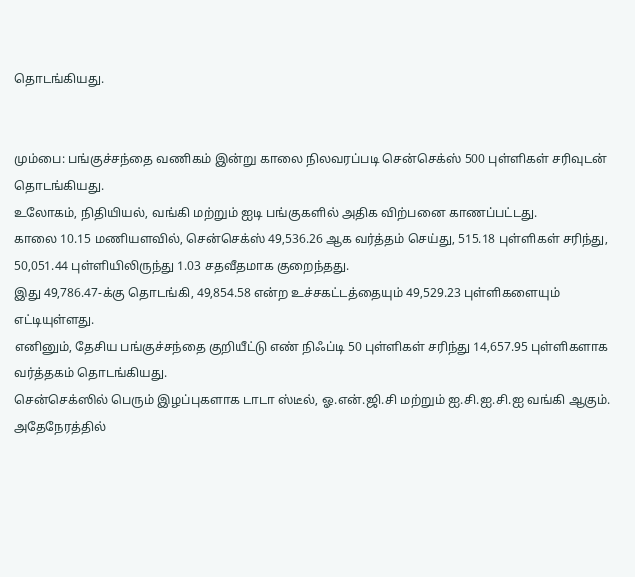தொடங்கியது.


மும்பை: பங்குச்சந்தை வணிகம் இன்று காலை நிலவரப்படி சென்செக்ஸ் 500 புள்ளிகள் சரிவுடன் தொடங்கியது.
உலோகம், நிதியியல், வங்கி மற்றும் ஐடி பங்குகளில் அதிக விற்பனை காணப்பட்டது.
காலை 10.15 மணியளவில், சென்செக்ஸ் 49,536.26 ஆக வர்த்தம் செய்து, 515.18 புள்ளிகள் சரிந்து, 50,051.44 புள்ளியிலிருந்து 1.03 சதவீதமாக குறைந்தது.
இது 49,786.47-க்கு தொடங்கி, 49,854.58 என்ற உச்சகட்டத்தையும் 49,529.23 புள்ளிகளையும் எட்டியுள்ளது.
எனினும், தேசிய பங்குச்சந்தை குறியீட்டு எண் நிஃப்டி 50 புள்ளிகள் சரிந்து 14,657.95 புள்ளிகளாக வர்த்தகம் தொடங்கியது.
சென்செக்ஸில் பெரும் இழப்புகளாக டாடா ஸ்டீல், ஓ.என்.ஜி.சி மற்றும் ஐ.சி.ஐ.சி.ஐ வங்கி ஆகும். அதேநேரத்தில்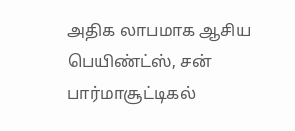அதிக லாபமாக ஆசிய பெயிண்ட்ஸ், சன் பார்மாசூட்டிகல்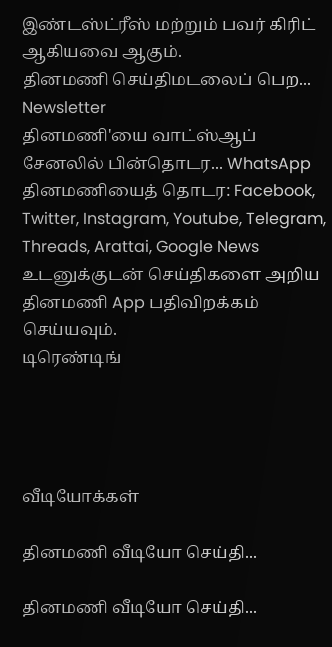இண்டஸ்ட்ரீஸ் மற்றும் பவர் கிரிட் ஆகியவை ஆகும்.
தினமணி செய்திமடலைப் பெற... Newsletter
தினமணி'யை வாட்ஸ்ஆப் சேனலில் பின்தொடர... WhatsApp
தினமணியைத் தொடர: Facebook, Twitter, Instagram, Youtube, Telegram, Threads, Arattai, Google News
உடனுக்குடன் செய்திகளை அறிய தினமணி App பதிவிறக்கம் செய்யவும்.
டிரெண்டிங்




வீடியோக்கள்

தினமணி வீடியோ செய்தி...

தினமணி வீடியோ செய்தி...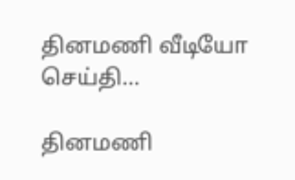தினமணி வீடியோ செய்தி...

தினமணி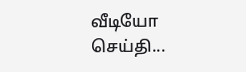வீடியோ செய்தி...